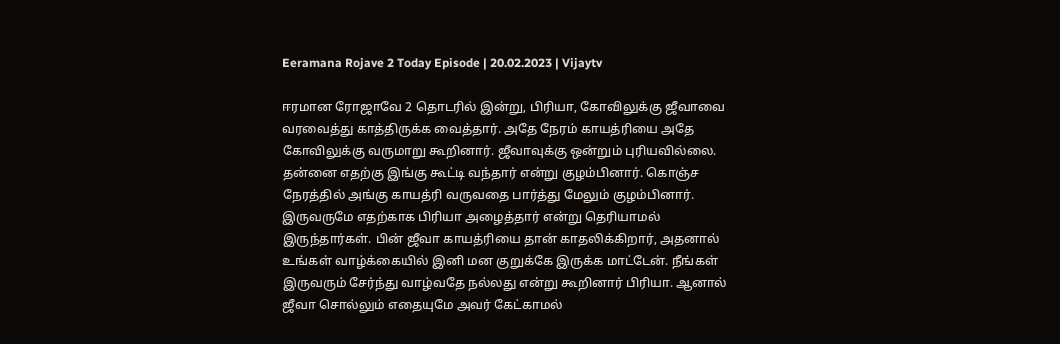Eeramana Rojave 2 Today Episode | 20.02.2023 | Vijaytv

ஈரமான ரோஜாவே 2 தொடரில் இன்று, பிரியா, கோவிலுக்கு ஜீவாவை வரவைத்து காத்திருக்க வைத்தார். அதே நேரம் காயத்ரியை அதே கோவிலுக்கு வருமாறு கூறினார். ஜீவாவுக்கு ஒன்றும் புரியவில்லை. தன்னை எதற்கு இங்கு கூட்டி வந்தார் என்று குழம்பினார். கொஞ்ச நேரத்தில் அங்கு காயத்ரி வருவதை பார்த்து மேலும் குழம்பினார். இருவருமே எதற்காக பிரியா அழைத்தார் என்று தெரியாமல் இருந்தார்கள். பின் ஜீவா காயத்ரியை தான் காதலிக்கிறார், அதனால் உங்கள் வாழ்க்கையில் இனி மன குறுக்கே இருக்க மாட்டேன். நீங்கள் இருவரும் சேர்ந்து வாழ்வதே நல்லது என்று கூறினார் பிரியா. ஆனால் ஜீவா சொல்லும் எதையுமே அவர் கேட்காமல்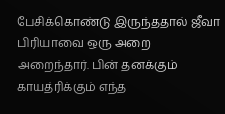பேசிக்கொண்டு இருந்ததால் ஜீவா பிரியாவை ஒரு அறை அறைந்தார். பின் தனக்கும் காயத்ரிக்கும் எந்த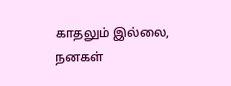காதலும் இல்லை, நனகள்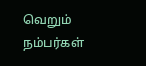வெறும் நம்பர்கள்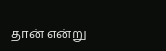தான் என்று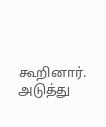கூறினார். அடுத்து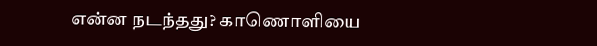என்ன நடந்தது? காணொளியை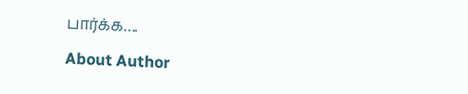பார்க்க….

About Author